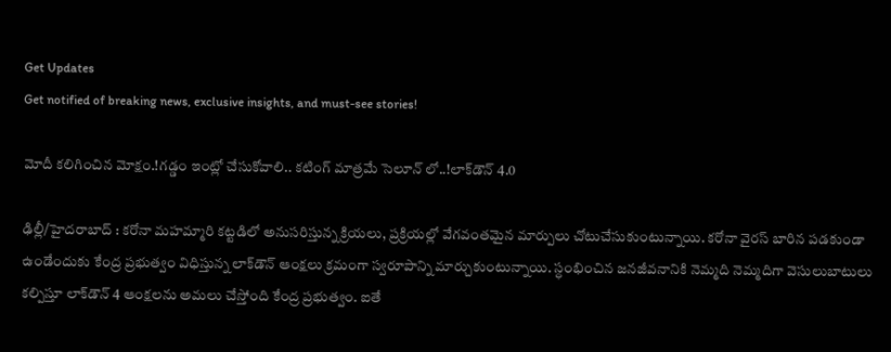Get Updates
Get notified of breaking news, exclusive insights, and must-see stories!

మోదీ కలిగించిన మోక్షం.!గడ్డం ఇంట్లో చేసుకోవాలి.. కటింగ్ మాత్రమే సెలూన్ లో..!లాక్‌డౌన్ 4.0

ఢిల్లీ/హైదరాబాద్ : కరోనా మహమ్మారి కట్టడిలో అనుసరిస్తున్న క్రియలు, ప్రక్రియల్లో వేగవంతమైన మార్పులు చోటుచేసుకుంటున్నాయి. కరోనా వైరస్ బారిన పడకుండా ఉండేందుకు కేంద్ర ప్రభుత్వం విధిస్తున్న లాక్‌డౌన్ ఆంక్షలు క్రమంగా స్వరూపాన్ని మార్చుకుంటున్నాయి. స్ధంభించిన జనజీవనానికి నెమ్మది నెమ్మదిగా వెసులుబాటులు కల్పిస్తూ లాక్‌డౌన్ 4 ఆంక్షలను అమలు చేస్తోంది కేంద్ర ప్రభుత్వం. ఐతే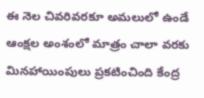ఈ నెల చివరివరకూ అమలులో ఉండే ఆంక్షల అంశంలో మాత్రం చాలా వరకు మినహాయింపులు ప్రకటించింది కేంద్ర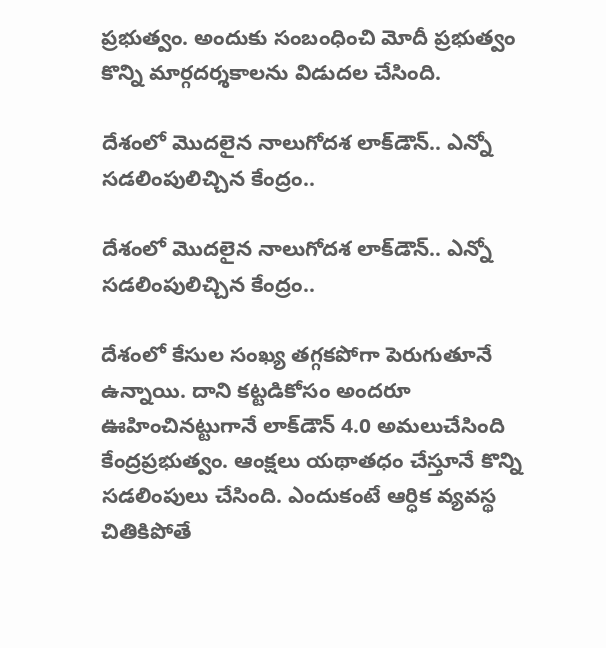ప్రభుత్వం. అందుకు సంబంధించి మోదీ ప్రభుత్వం కొన్ని మార్గదర్శకాలను విడుదల చేసింది.

దేశంలో మొదలైన నాలుగోదశ లాక్‌డౌన్.. ఎన్నో సడలింపులిచ్చిన కేంద్రం..

దేశంలో మొదలైన నాలుగోదశ లాక్‌డౌన్.. ఎన్నో సడలింపులిచ్చిన కేంద్రం..

దేశంలో కేసుల సంఖ్య తగ్గకపోగా పెరుగుతూనే ఉన్నాయి. దాని కట్టడికోసం అందరూ ఊహించినట్టుగానే లాక్‌డౌన్ 4.0 అమలుచేసింది కేంద్రప్రభుత్వం. ఆంక్షలు యథాతధం చేస్తూనే కొన్ని సడలింపులు చేసింది. ఎందుకంటే ఆర్ధిక వ్యవస్థ చితికిపోతే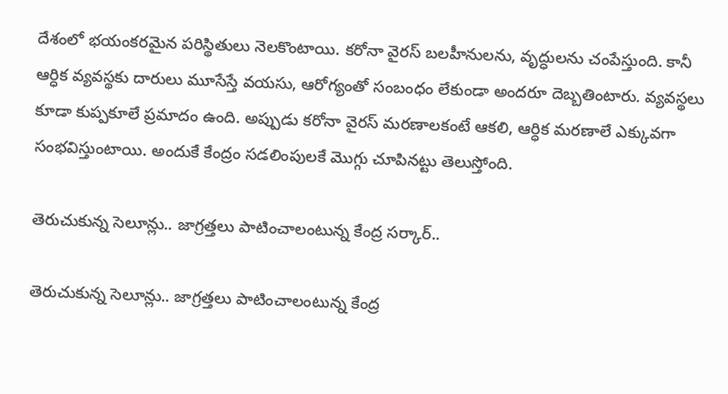దేశంలో భయంకరమైన పరిస్థితులు నెలకొంటాయి. కరోనా వైరస్ బలహీనులను, వృద్ధులను చంపేస్తుంది. కానీ ఆర్ధిక వ్యవస్థకు దారులు మూసేస్తే వయసు, ఆరోగ్యంతో సంబంధం లేకుండా అందరూ దెబ్బతింటారు. వ్యవస్థలు కూడా కుప్పకూలే ప్రమాదం ఉంది. అప్పుడు కరోనా వైరస్ మరణాలకంటే ఆకలి, ఆర్ధిక మరణాలే ఎక్కువగా సంభవిస్తుంటాయి. అందుకే కేంద్రం సడలింపులకే మొగ్గు చూపినట్టు తెలుస్తోంది.

తెరుచుకున్న సెలూన్లు.. జాగ్రత్తలు పాటించాలంటున్న కేంద్ర సర్కార్..

తెరుచుకున్న సెలూన్లు.. జాగ్రత్తలు పాటించాలంటున్న కేంద్ర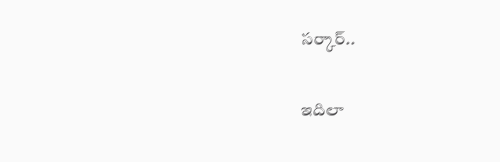సర్కార్..

ఇదిలా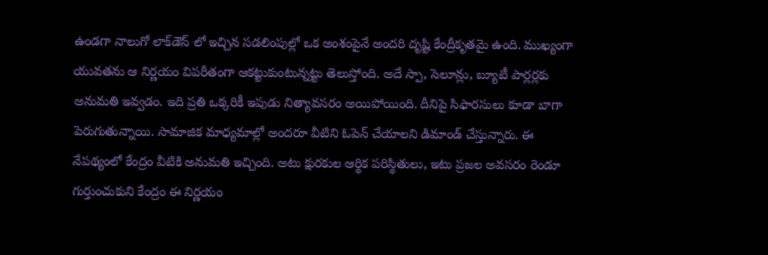ఉండగా నాలుగో లాక్‌డౌన్ లో ఇచ్చిన సడలింపుల్లో ఒక అంశంపైనే అందరి దృష్టి కేంద్రీకృతమై ఉంది. ముఖ్యంగా యువతను ఆ నిర్ణయం విపరీతంగా ఆకట్టుకుంటున్నట్టు తెలుస్తోంది. అదే స్పా, సెలూన్లు, బ్యూటీ పార్లర్లకు అనుమతి ఇవ్వడం. ఇది ప్రతి ఒక్కరికీ ఇపుడు నిత్యావసరం అయిపోయింది. దీనిపై సిఫారసులు కూడా బాగా పెరుగుతున్నాయి. సామాజిక మాధ్యమాల్లో అందరూ వీటిని ఓపెన్ చేయాలని డిమాండ్ చేస్తున్నారు. ఈ నేపథ్యంలో కేంద్రం వీటికి అనుమతి ఇచ్చింది. అటు క్షురకుల ఆర్థిక పరిస్థితులు, ఇటు ప్రజల అవసరం రెండూ గుర్తుంచుకుని కేంద్రం ఈ నిర్ణయం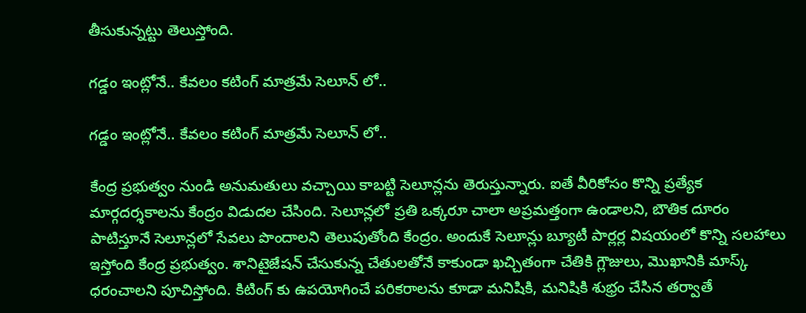తీసుకున్నట్టు తెలుస్తోంది.

గడ్డం ఇంట్లోనే.. కేవలం కటింగ్ మాత్రమే సెలూన్ లో..

గడ్డం ఇంట్లోనే.. కేవలం కటింగ్ మాత్రమే సెలూన్ లో..

కేంద్ర ప్రభుత్వం నుండి అనుమతులు వచ్చాయి కాబట్టి సెలూన్లను తెరుస్తున్నారు. ఐతే వీరికోసం కొన్ని ప్రత్యేక మార్గదర్శకాలను కేంద్రం విడుదల చేసింది. సెలూన్లలో ప్రతి ఒక్కరూ చాలా అప్రమత్తంగా ఉండాలని, బౌతిక దూరం పాటిస్తూనే సెలూన్లలో సేవలు పొందాలని తెలుపుతోంది కేంద్రం. అందుకే సెలూన్లు బ్యూటీ పార్లర్ల విషయంలో కొన్ని సలహాలు ఇస్తోంది కేంద్ర ప్రభుత్వం. శానిటైజేషన్ చేసుకున్న చేతులతోనే కాకుండా ఖచ్చితంగా చేతికి గ్లౌజులు, మొఖానికి మాస్క్ ధరంచాలని పూచిస్తోంది. కిటింగ్ కు ఉపయోగించే పరికరాలను కూడా మనిషికి, మనిషికి శుభ్రం చేసిన తర్వాతే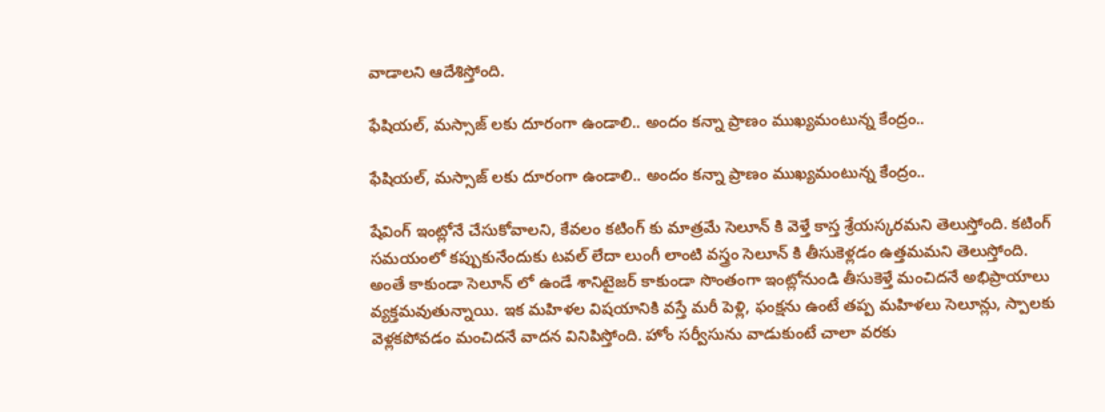వాడాలని ఆదేశిస్తోంది.

ఫేషియల్, మస్సాజ్ లకు దూరంగా ఉండాలి.. అందం కన్నా ప్రాణం ముఖ్యమంటున్న కేంద్రం..

ఫేషియల్, మస్సాజ్ లకు దూరంగా ఉండాలి.. అందం కన్నా ప్రాణం ముఖ్యమంటున్న కేంద్రం..

షేవింగ్ ఇంట్లోనే చేసుకోవాలని, కేవలం కటింగ్ కు మాత్రమే సెలూన్ కి వెళ్తే కాస్త శ్రేయస్కరమని తెలుస్తోంది. కటింగ్ సమయంలో కప్పుకునేందుకు టవల్ లేదా లుంగీ లాంటి వస్త్రం సెలూన్ కి తీసుకెళ్లడం ఉత్తమమని తెలుస్తోంది. అంతే కాకుండా సెలూన్ లో ఉండే శానిటైజర్ కాకుండా సొంతంగా ఇంట్లోనుండి తీసుకెళ్తే మంచిదనే అభిప్రాయాలు వ్యక్తమవుతున్నాయి. ఇక మహిళల విషయానికి వస్తే మరీ పెళ్లి, ఫంక్షను ఉంటే తప్ప మహిళలు సెలూన్లు, స్పాలకు వెళ్లకపోవడం మంచిదనే వాదన వినిపిస్తోంది. హోం సర్వీసును వాడుకుంటే చాలా వరకు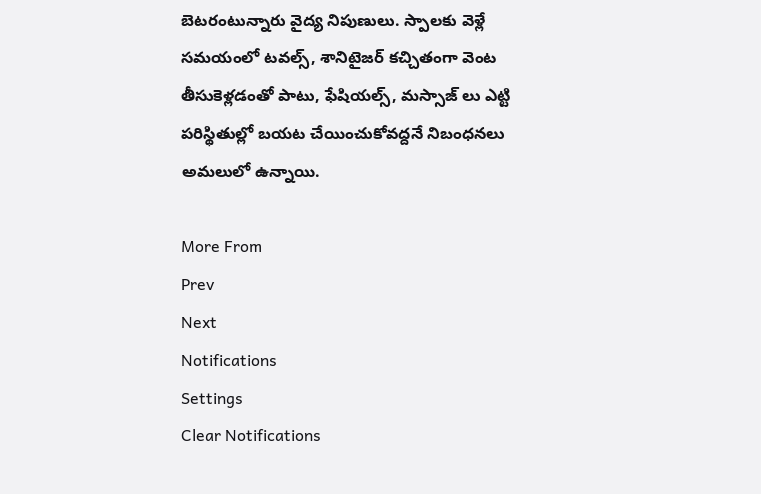బెటరంటున్నారు వైద్య నిపుణులు. స్పాలకు వెళ్లే సమయంలో టవల్స్, శానిటైజర్ కచ్చితంగా వెంట తీసుకెళ్లడంతో పాటు, ఫేషియల్స్, మస్సాజ్ లు ఎట్టి పరిస్థితుల్లో బయట చేయించుకోవద్దనే నిబంధనలు అమలులో ఉన్నాయి.

More From
Prev
Next
Notifications
Settings
Clear Notifications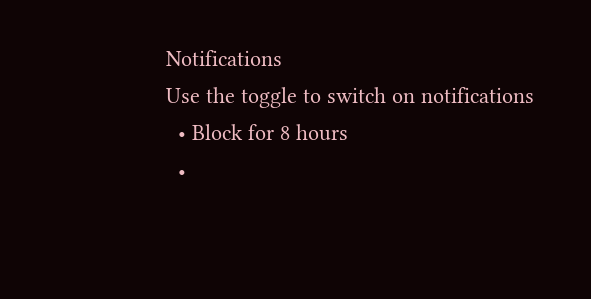Notifications
Use the toggle to switch on notifications
  • Block for 8 hours
  •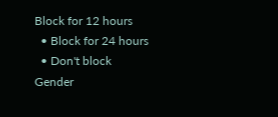Block for 12 hours
  • Block for 24 hours
  • Don't block
Gender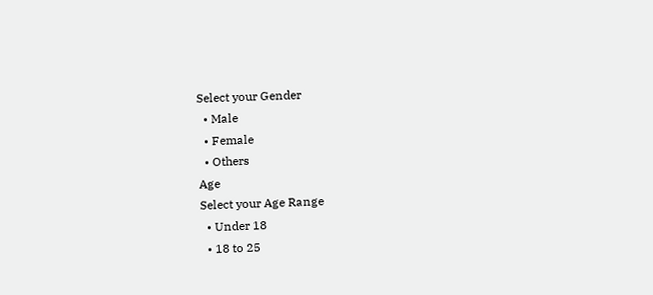Select your Gender
  • Male
  • Female
  • Others
Age
Select your Age Range
  • Under 18
  • 18 to 25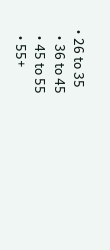• 26 to 35
  • 36 to 45
  • 45 to 55
  • 55+